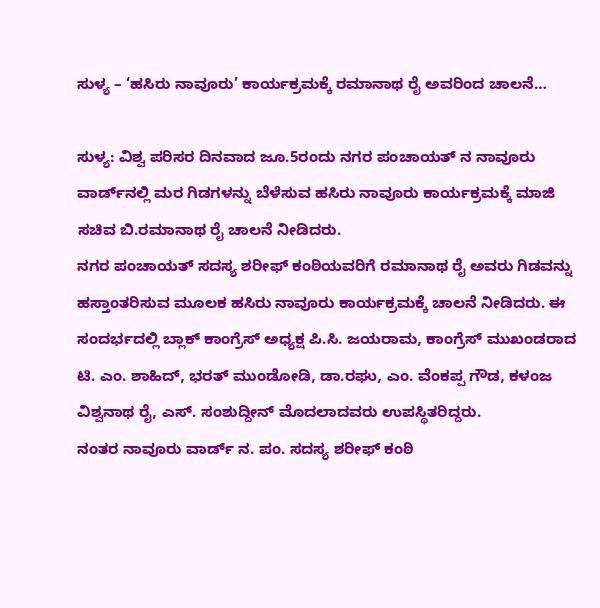ಸುಳ್ಯ – ‘ಹಸಿರು ನಾವೂರು’ ಕಾರ್ಯಕ್ರಮಕ್ಕೆ ರಮಾನಾಥ ರೈ ಅವರಿಂದ ಚಾಲನೆ…

ಸುಳ್ಯ: ವಿಶ್ವ ಪರಿಸರ ದಿನವಾದ ಜೂ.5ರಂದು ನಗರ ಪಂಚಾಯತ್‌ ನ ನಾವೂರು ವಾರ್ಡ್‌ನಲ್ಲಿ ಮರ ಗಿಡಗಳನ್ನು ಬೆಳೆಸುವ ಹಸಿರು ನಾವೂರು ಕಾರ್ಯಕ್ರಮಕ್ಕೆ ಮಾಜಿ ಸಚಿವ ಬಿ.ರಮಾನಾಥ ರೈ ಚಾಲನೆ ನೀಡಿದರು.
ನಗರ ಪಂಚಾಯತ್‌ ಸದಸ್ಯ ಶರೀಫ್‌ ಕಂಠಿಯವರಿಗೆ ರಮಾನಾಥ ರೈ ಅವರು ಗಿಡವನ್ನು ಹಸ್ತಾಂತರಿಸುವ ಮೂಲಕ ಹಸಿರು ನಾವೂರು ಕಾರ್ಯಕ್ರಮಕ್ಕೆ ಚಾಲನೆ ನೀಡಿದರು. ಈ ಸಂದರ್ಭದಲ್ಲಿ ಬ್ಲಾಕ್ ಕಾಂಗ್ರೆಸ್ ಅಧ್ಯಕ್ಷ ಪಿ.ಸಿ. ಜಯರಾಮ, ಕಾಂಗ್ರೆಸ್ ಮುಖಂಡರಾದ ಟಿ. ಎಂ. ಶಾಹಿದ್, ಭರತ್ ಮುಂಡೋಡಿ, ಡಾ.ರಘು, ಎಂ. ವೆಂಕಪ್ಪ ಗೌಡ, ಕಳಂಜ ವಿಶ್ವನಾಥ ರೈ, ಎಸ್. ಸಂಶುದ್ದೀನ್ ಮೊದಲಾದವರು ಉಪಸ್ಥಿತರಿದ್ದರು.
ನಂತರ ನಾವೂರು ವಾರ್ಡ್ ನ. ಪಂ. ಸದಸ್ಯ ಶರೀಫ್‌ ಕಂಠಿ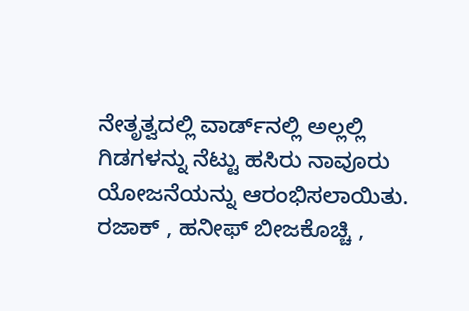ನೇತೃತ್ವದಲ್ಲಿ ವಾರ್ಡ್‌ನಲ್ಲಿ ಅಲ್ಲಲ್ಲಿ ಗಿಡಗಳನ್ನು ನೆಟ್ಟು ಹಸಿರು ನಾವೂರು ಯೋಜನೆಯನ್ನು ಆರಂಭಿಸಲಾಯಿತು. ರಜಾಕ್ , ಹನೀಫ್‌ ಬೀಜಕೊಚ್ಚಿ ,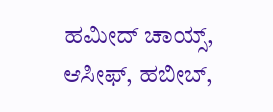ಹಮೀದ್‌ ಚಾಯ್ಸ್‌, ಆಸೀಫ್‌, ಹಬೀಬ್‌,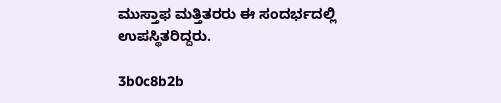ಮುಸ್ತಾಫ ಮತ್ತಿತರರು ಈ ಸಂದರ್ಭದಲ್ಲಿ ಉಪಸ್ಥಿತರಿದ್ದರು.

3b0c8b2b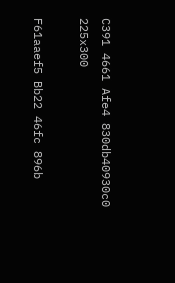C391 4661 Afe4 830db40930c0 225x300

F61aaef5 Bb22 46fc 896b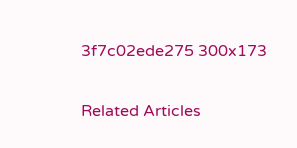3f7c02ede275 300x173

Related Articles